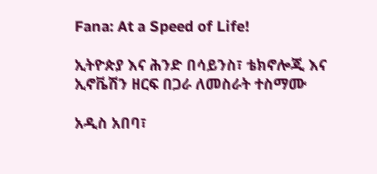Fana: At a Speed of Life!

ኢትዮጵያ እና ሕንድ በሳይንስ፣ ቴክኖሎጂ እና ኢኖቬሽን ዘርፍ በጋራ ለመስራት ተስማሙ

አዲስ አበባ፣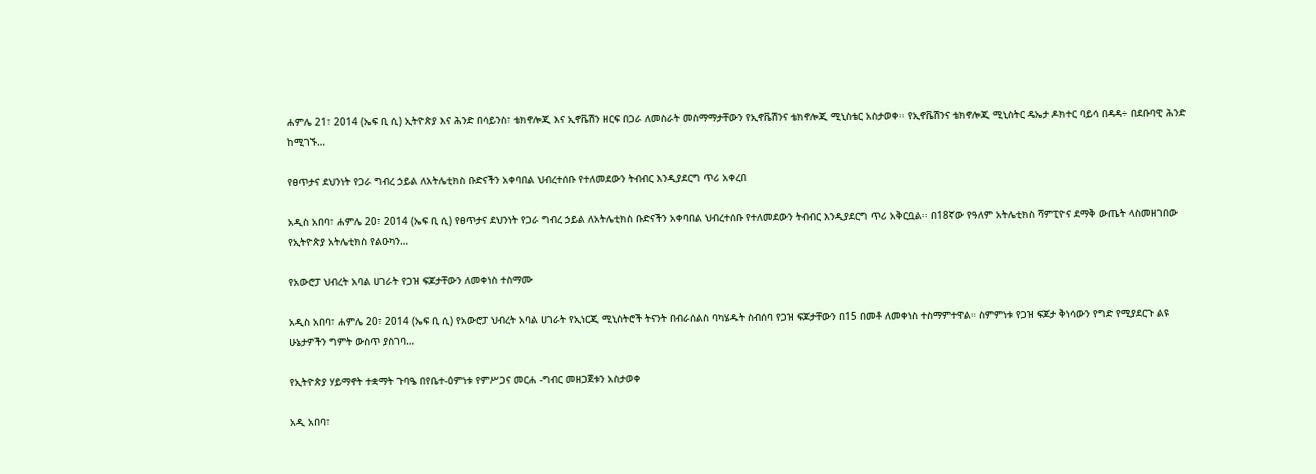ሐምሌ 21፣ 2014 (ኤፍ ቢ ሲ) ኢትዮጵያ እና ሕንድ በሳይንስ፣ ቴክኖሎጂ እና ኢኖቬሽን ዘርፍ በጋራ ለመስራት መስማማታቸውን የኢኖቬሽንና ቴክኖሎጂ ሚኒስቴር አስታወቀ፡፡ የኢኖቬሽንና ቴክኖሎጂ ሚኒስትር ዴኤታ ዶክተር ባይሳ በዳዳ÷ በደቡባዊ ሕንድ ከሚገኙ…

የፀጥታና ደህንነት የጋራ ግብረ ኃይል ለአትሌቲክስ ቡድናችን አቀባበል ህብረተሰቡ የተለመደውን ትብብር እንዲያደርግ ጥሪ አቀረበ

አዲስ አበባ፣ ሐምሌ 20፣ 2014 (ኤፍ ቢ ሲ) የፀጥታና ደህንነት የጋራ ግብረ ኃይል ለአትሌቲክስ ቡድናችን አቀባበል ህብረተሰቡ የተለመደውን ትብብር እንዲያደርግ ጥሪ አቅርቧል፡፡ በ18ኛው የዓለም አትሌቲክስ ሻምፒዮና ደማቅ ውጤት ላስመዘገበው የኢትዮጵያ አትሌቲክስ የልዑካን…

የአውሮፓ ህብረት አባል ሀገራት የጋዝ ፍጆታቸውን ለመቀነስ ተስማሙ

አዲስ አበባ፣ ሐምሌ 20፣ 2014 (ኤፍ ቢ ሲ) የአውሮፓ ህብረት አባል ሀገራት የኢነርጂ ሚኒስትሮች ትናንት በብራሰልስ ባካሄዱት ስብሰባ የጋዝ ፍጆታቸውን በ15 በመቶ ለመቀነስ ተስማምተዋል። ስምምነቱ የጋዝ ፍጆታ ቅነሳውን የግድ የሚያደርጉ ልዩ ሁኔታዎችን ግምት ውስጥ ያስገባ…

የኢትዮጵያ ሃይማኖት ተቋማት ጉባዔ በየቤተ-ዕምነቱ የምሥጋና መርሐ -ግብር መዘጋጀቱን አስታወቀ

አዲ አበባ፣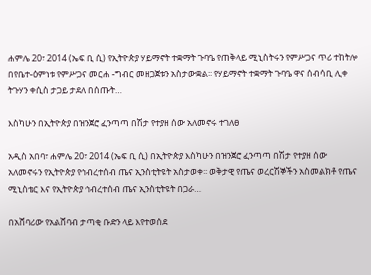ሐምሌ 20፣ 2014 (ኤፍ ቢ ሲ) የኢትዮጵያ ሃይማኖት ተቋማት ጉባዔ የጠቅላይ ሚኒስትሩን የምሥጋና ጥሪ ተከትሎ በየቤተ-ዕምነቱ የምሥጋና መርሐ -ግብር መዘጋጀቱን አስታውቋል፡፡ የሃይማኖት ተቋማት ጉባዔ ዋና ሰብሳቢ ሊቀ ትጉሃን ቀሲስ ታጋይ ታደለ በሰጡት…

እስካሁን በኢትዮጵያ በዝንጀሮ ፈንጣጣ በሽታ የተያዘ ሰው አለመኖሩ ተገለፀ

አዲስ አበባ፣ ሐምሌ 20፣ 2014 (ኤፍ ቢ ሲ) በኢትዮጵያ እስካሁን በዝንጀሮ ፈንጣጣ በሽታ የተያዘ ሰው አለመኖሩን የኢትዮጵያ የኅብረተሰብ ጤና ኢንስቲትዩት አስታወቀ፡፡ ወቅታዊ የጤና ወረርሽኞችን አስመልክቶ የጤና ሚኒስቴር እና የኢትዮጵያ ኅብረተሰብ ጤና ኢንስቲትዩት በጋራ…

በአሸባሪው የአልሸባብ ታጣቂ ቡድን ላይ እየተወሰደ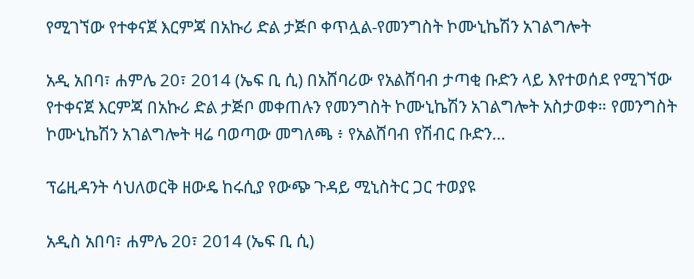የሚገኘው የተቀናጀ እርምጃ በአኩሪ ድል ታጅቦ ቀጥሏል-የመንግስት ኮሙኒኬሽን አገልግሎት

አዲ አበባ፣ ሐምሌ 20፣ 2014 (ኤፍ ቢ ሲ) በአሸባሪው የአልሸባብ ታጣቂ ቡድን ላይ እየተወሰደ የሚገኘው የተቀናጀ እርምጃ በአኩሪ ድል ታጅቦ መቀጠሉን የመንግስት ኮሙኒኬሽን አገልግሎት አስታወቀ። የመንግስት ኮሙኒኬሽን አገልግሎት ዛሬ ባወጣው መግለጫ ፥ የአልሸባብ የሽብር ቡድን…

ፕሬዚዳንት ሳህለወርቅ ዘውዴ ከሩሲያ የውጭ ጉዳይ ሚኒስትር ጋር ተወያዩ

አዲስ አበባ፣ ሐምሌ 20፣ 2014 (ኤፍ ቢ ሲ)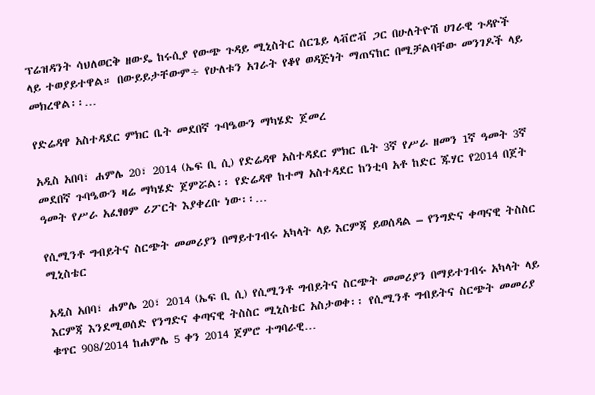ፕሬዝዳንት ሳህለወርቅ ዘውዴ ከሩሲያ የውጭ ጉዳይ ሚኒስትር ሰርጌይ ላቭሮቭ ጋር በሁለትዮሽ ሀገራዊ ጉዳዮች ላይ ተወያይተዋል። በውይይታቸውም÷ የሁለቱን አገራት የቆየ ወዳጅነት ማጠናከር በሚቻልባቸው መንገዶች ላይ መክረዋል፡፡…

የድሬዳዋ አስተዳደር ምክር ቤት መደበኛ ጉባዔውን ማካሄድ ጀመረ

አዲስ አበባ፣ ሐምሌ 20፣ 2014 (ኤፍ ቢ ሲ) የድሬዳዋ አስተዳደር ምክር ቤት 3ኛ የሥራ ዘመን 1ኛ ዓመት 3ኛ መደበኛ ጉባዔውን ዛሬ ማካሄድ ጀምሯል፡፡ የድሬዳዋ ከተማ አስተዳደር ከንቲባ አቶ ከድር ጁሃር የ2014 በጀት ዓመት የሥራ አፈፃፀም ሪፖርት እያቀረቡ ነው፡፡…

የሲሚንቶ ግብይትና ስርጭት መመሪያን በማይተገብሩ አካላት ላይ እርምጃ ይወሰዳል – የንግድና ቀጣናዊ ትስስር ሚኒስቴር

አዲስ አበባ፣ ሐምሌ 20፣ 2014 (ኤፍ ቢ ሲ) የሲሚንቶ ግብይትና ስርጭት መመሪያን በማይተገብሩ አካላት ላይ እርምጃ እንደሚወሰድ የንግድና ቀጣናዊ ትስስር ሚኒስቴር አስታወቀ፡፡ የሲሚንቶ ግብይትና ስርጭት መመሪያ ቁጥር 908/2014 ከሐምሌ 5 ቀን 2014 ጀምሮ ተግባራዊ…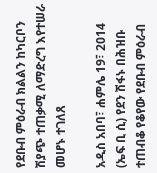የደቡብ ምዕራብ ክልልን ከካርቦን ሽያጭ ተጠቃሚ ለማድረግ እየተሠራ መሆኑ ተገለጸ

አዲስ አበባ፣ ሐምሌ 19፣ 2014 (ኤፍ ቢ ሲ) የደን ሽፋኑ በሕዝቡ ተጠብቆ የቆየው የደቡብ ምዕራብ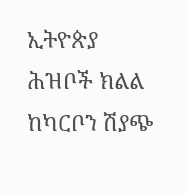ኢትዮጵያ ሕዝቦች ክልል ከካርቦን ሽያጭ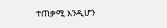ተጠቃሚ እንዲሆን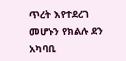ጥረት እየተደረገ መሆኑን የክልሉ ደን አካባቢ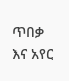ጥበቃ እና አየር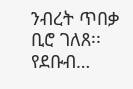ንብረት ጥበቃ ቢሮ ገለጸ፡፡ የደቡብ…